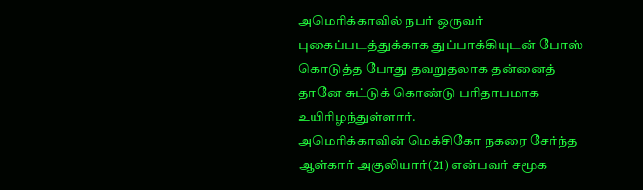அமெரிக்காவில் நபர் ஒருவர் புகைப்படத்துக்காக துப்பாக்கியுடன் போஸ் கொடுத்த போது தவறுதலாக தன்னைத் தானே சுட்டுக் கொண்டு பரிதாபமாக உயிரிழந்துள்ளார்.
அமெரிக்காவின் மெக்சிகோ நகரை சேர்ந்த ஆள்கார் அகுலியார்(21) என்பவர் சமூக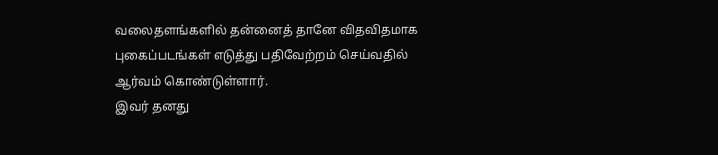வலைதளங்களில் தன்னைத் தானே விதவிதமாக புகைப்படங்கள் எடுத்து பதிவேற்றம் செய்வதில் ஆர்வம் கொண்டுள்ளார்.
இவர் தனது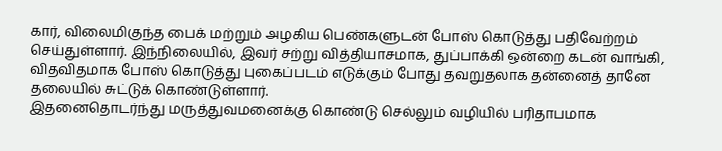கார், விலைமிகுந்த பைக் மற்றும் அழகிய பெண்களுடன் போஸ் கொடுத்து பதிவேற்றம் செய்துள்ளார். இந்நிலையில், இவர் சற்று வித்தியாசமாக, துப்பாக்கி ஒன்றை கடன் வாங்கி, விதவிதமாக போஸ் கொடுத்து புகைப்படம் எடுக்கும் போது தவறுதலாக தன்னைத் தானே தலையில் சுட்டுக் கொண்டுள்ளார்.
இதனைதொடர்ந்து மருத்துவமனைக்கு கொண்டு செல்லும் வழியில் பரிதாபமாக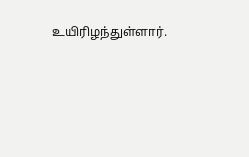உயிரிழந்துள்ளார்.